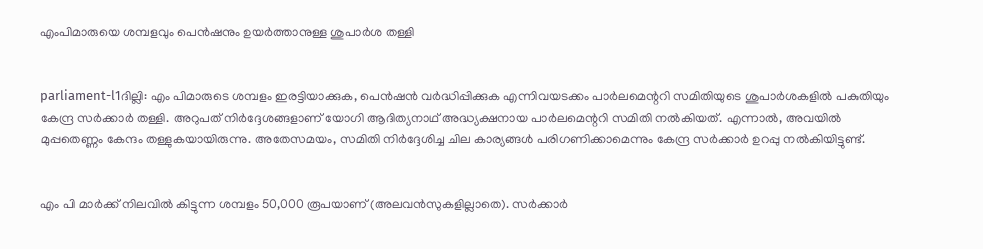എംപിമാരുയെ ശമ്പളവും പെന്‍ഷനും ഉയര്‍ത്താനുള്ള ശുപാര്‍ശ തള്ളി


parliament-l1ദില്ലി: എം പിമാരുടെ ശമ്പളം ഇരട്ടിയാക്കുക, പെന്‍ഷന്‍ വര്‍ദ്ധിപ്പിക്കുക എന്നിവയടക്കം പാര്‍ലമെന്ററി സമിതിയുടെ ശുപാര്‍ശകളില്‍ പകുതിയും കേന്ദ്ര സര്‍ക്കാര്‍ തള്ളി. അറുപത് നിര്‍ദ്ദേശങ്ങളാണ് യോഗി ആദിത്യനാഥ് അദ്ധ്യക്ഷനായ പാര്‍ലമെന്ററി സമിതി നല്‍കിയത്. എന്നാല്‍, അവയില്‍ മുപ്പതെണ്ണം കേന്ദം തള്ളുകയായിരുന്നു. അതേസമയം, സമിതി നിര്‍ദ്ദേശിച്ച ചില കാര്യങ്ങള്‍ പരിഗണിക്കാമെന്നും കേന്ദ്ര സര്‍ക്കാര്‍ ഉറപ്പു നല്‍കിയിട്ടുണ്ട്.


എം പി മാര്‍ക്ക് നിലവില്‍ കിട്ടുന്ന ശമ്പളം 50,000 രൂപയാണ് (അലവന്‍സുകളില്ലാതെ). സര്‍ക്കാര്‍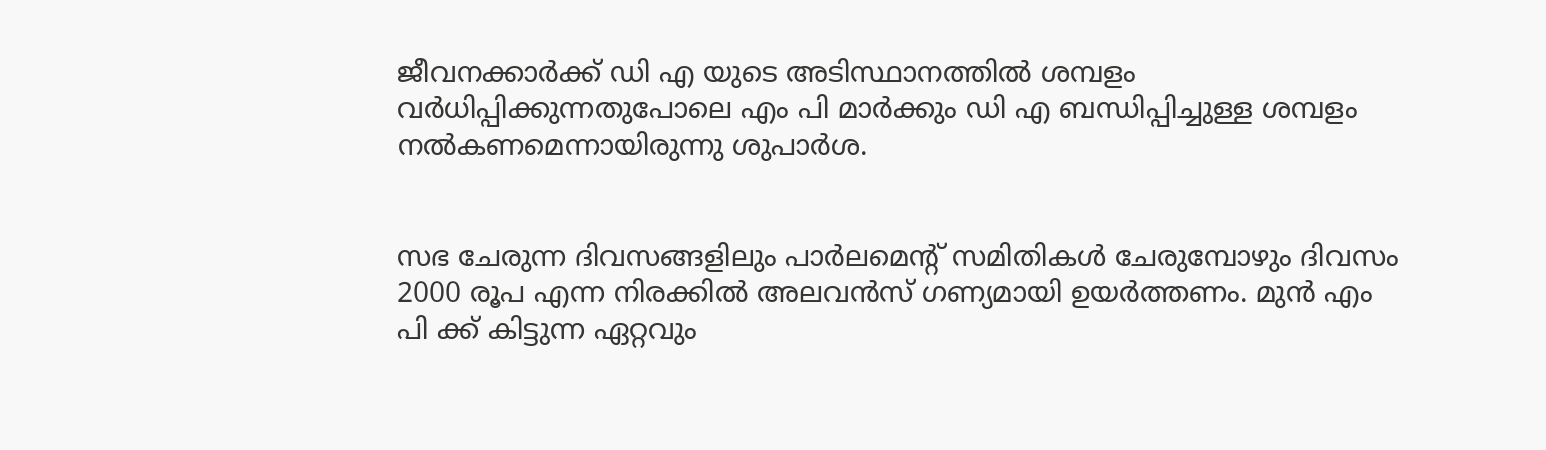ജീവനക്കാര്‍ക്ക് ഡി എ യുടെ അടിസ്ഥാനത്തില്‍ ശമ്പളം വര്‍ധിപ്പിക്കുന്നതുപോലെ എം പി മാര്‍ക്കും ഡി എ ബന്ധിപ്പിച്ചുള്ള ശമ്പളം നല്‍കണമെന്നായിരുന്നു ശുപാര്‍ശ.


സഭ ചേരുന്ന ദിവസങ്ങളിലും പാര്‍ലമെന്റ് സമിതികള്‍ ചേരുമ്പോഴും ദിവസം 2000 രൂപ എന്ന നിരക്കില്‍ അലവന്‍സ് ഗണ്യമായി ഉയര്‍ത്തണം. മുന്‍ എം പി ക്ക് കിട്ടുന്ന ഏറ്റവും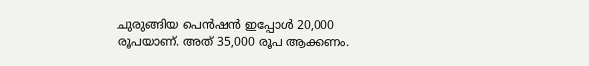ചുരുങ്ങിയ പെന്‍ഷന്‍ ഇപ്പോള്‍ 20,000 രൂപയാണ്. അത് 35,000 രൂപ ആക്കണം.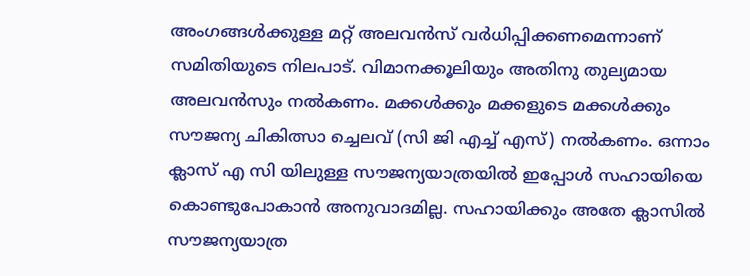അംഗങ്ങള്‍ക്കുള്ള മറ്റ് അലവന്‍സ് വര്‍ധിപ്പിക്കണമെന്നാണ് സമിതിയുടെ നിലപാട്. വിമാനക്കൂലിയും അതിനു തുല്യമായ അലവന്‍സും നല്‍കണം. മക്കള്‍ക്കും മക്കളുടെ മക്കള്‍ക്കും സൗജന്യ ചികിത്സാ ച്ചെലവ് (സി ജി എച്ച് എസ്) നല്‍കണം. ഒന്നാം ക്ലാസ് എ സി യിലുള്ള സൗജന്യയാത്രയില്‍ ഇപ്പോള്‍ സഹായിയെ കൊണ്ടുപോകാന്‍ അനുവാദമില്ല. സഹായിക്കും അതേ ക്ലാസില്‍ സൗജന്യയാത്ര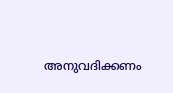അനുവദിക്കണം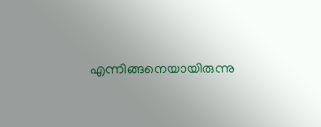എന്നിങ്ങനെയായിരുന്നു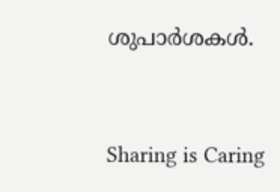ശുപാര്‍ശകള്‍.



Sharing is Caring